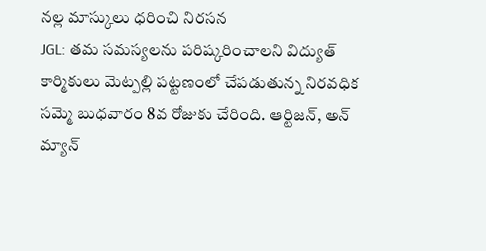నల్ల మాస్కులు ధరించి నిరసన
JGL: తమ సమస్యలను పరిష్కరించాలని విద్యుత్ కార్మికులు మెట్పల్లి పట్టణంలో చేపడుతున్న నిరవధిక సమ్మె బుధవారం 8వ రోజుకు చేరింది. ఆర్టిజన్, అన్ మ్యాన్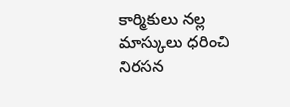కార్మికులు నల్ల మాస్కులు ధరించి నిరసన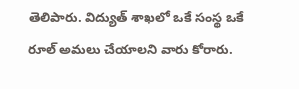తెలిపారు. విద్యుత్ శాఖలో ఒకే సంస్థ ఒకే రూల్ అమలు చేయాలని వారు కోరారు.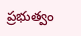ప్రభుత్వం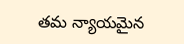తమ న్యాయమైన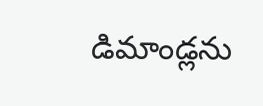డిమాండ్లను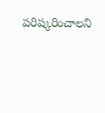పరిష్కరించాలని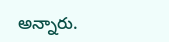అన్నారు.